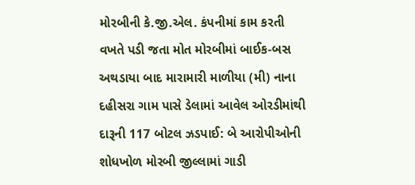મોરબીની કે.જી.એલ. કંપનીમાં કામ કરતી વખતે પડી જતા મોત મોરબીમાં બાઈક-બસ અથડાયા બાદ મારામારી માળીયા (મી) નાના દહીસરા ગામ પાસે ડેલામાં આવેલ ઓરડીમાંથી દારૂની 117 બોટલ ઝડપાઈ: બે આરોપીઓની શોધખોળ મોરબી જીલ્લામાં ગાડી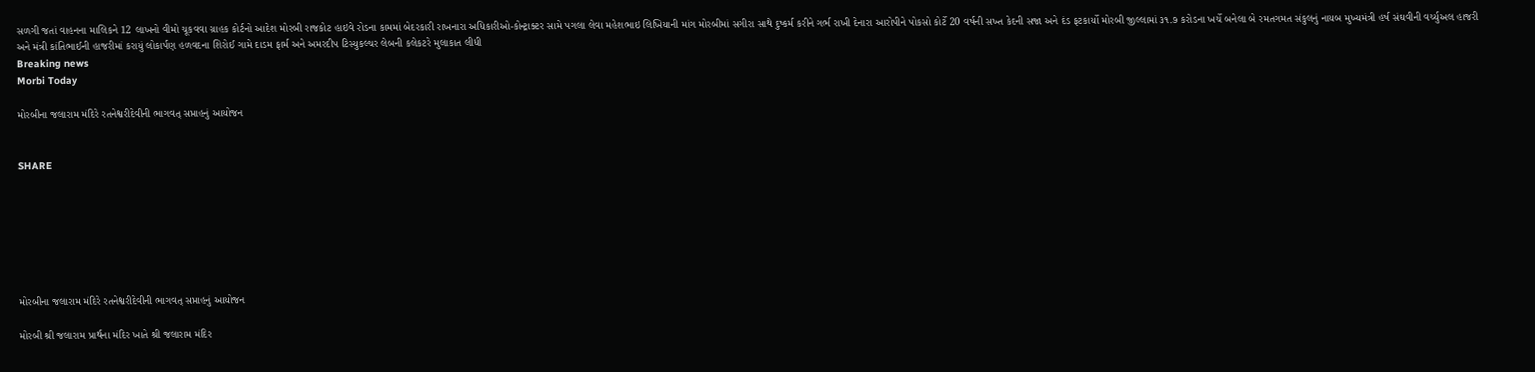સળગી જતાં વાહનના માલિકને 12 લાખનો વીમો ચૂકવવા ગ્રાહક કોર્ટનો આદેશ મોરબી રાજકોટ હાઇવે રોડના કામમાં બેદરકારી રાખનારા અધિકારીઓ-કોન્ટ્રાક્ટર સામે પગલા લેવા મહેશભાઇ લિખિયાની માંગ મોરબીમાં સગીરા સાથે દુષ્કર્મ કરીને ગર્ભ રાખી દેનારા આરોપીને પોકસો કોર્ટે 20 વર્ષની સખ્ત કેદની સજા અને દંડ ફટકાર્યો મોરબી જીલ્લામાં ૩૧.૭ કરોડના ખર્ચે બનેલા બે રમતગમત સંકુલનું નાયબ મુખ્યમંત્રી હર્ષ સંઘવીની વર્ચ્યુઅલ હાજરી અને મંત્રી કાંતિભાઈની હાજરીમાં કરાયું લોકાર્પણ હળવદના શિરોઈ ગામે દાડમ ફાર્મ અને અમરદીપ ટિસ્યુકલ્ચર લેબની કલેકટરે મુલાકાત લીધી
Breaking news
Morbi Today

મોરબીના જલારામ મંદિરે રતનેશ્વરીદેવીની ભાગવત્ સપ્તાહનું આયોજન


SHARE







મોરબીના જલારામ મંદિરે રતનેશ્વરીદેવીની ભાગવત્ સપ્તાહનું આયોજન

મોરબી શ્રી જલારામ પ્રાર્થના મંદિર ખાતે શ્રી જલારામ મંદિર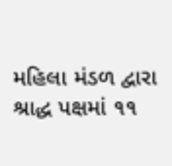મહિલા મંડળ દ્વારા શ્રાદ્ધ પક્ષમાં ૧૧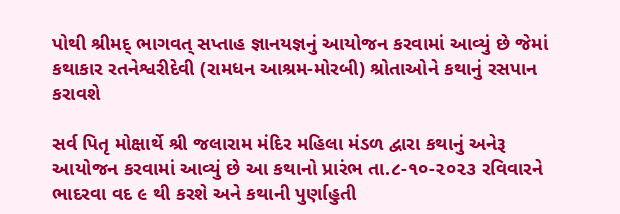પોથી શ્રીમદ્ ભાગવત્ સપ્તાહ જ્ઞાનયજ્ઞનું આયોજન કરવામાં આવ્યું છે જેમાં કથાકાર રતનેશ્વરીદેવી (રામધન આશ્રમ-મોરબી) શ્રોતાઓને કથાનું રસપાન કરાવશે

સર્વ પિતૃ મોક્ષાર્થે શ્રી જલારામ મંદિર મહિલા મંડળ દ્વારા કથાનું અનેરૂ આયોજન કરવામાં આવ્યું છે આ કથાનો પ્રારંભ તા.૮-૧૦-૨૦૨૩ રવિવારને ભાદરવા વદ ૯ થી કરશે અને કથાની પુર્ણાહુતી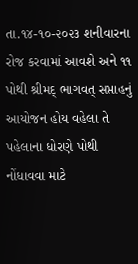તા.૧૪-૧૦-૨૦૨૩ શનીવારના રોજ કરવામાં આવશે અને ૧૧ પોથી શ્રીમદ્ ભાગવત્ સપ્તાહનું આયોજન હોય વહેલા તે પહેલાના ધોરણે પોથી નોંધાવવા માટે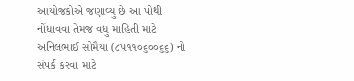આયોજકોએ જણાવ્યુ છે આ પોથી નોંધાવવા તેમજ વધુ માહિતી માટે અનિલભાઈ સોમૈયા (૮૫૧૧૦૬૦૦૬૬) નો સંપર્ક કરવા માટે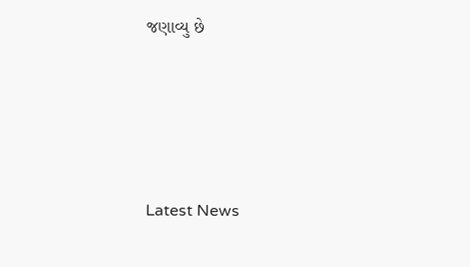જણાવ્યુ છે






Latest News